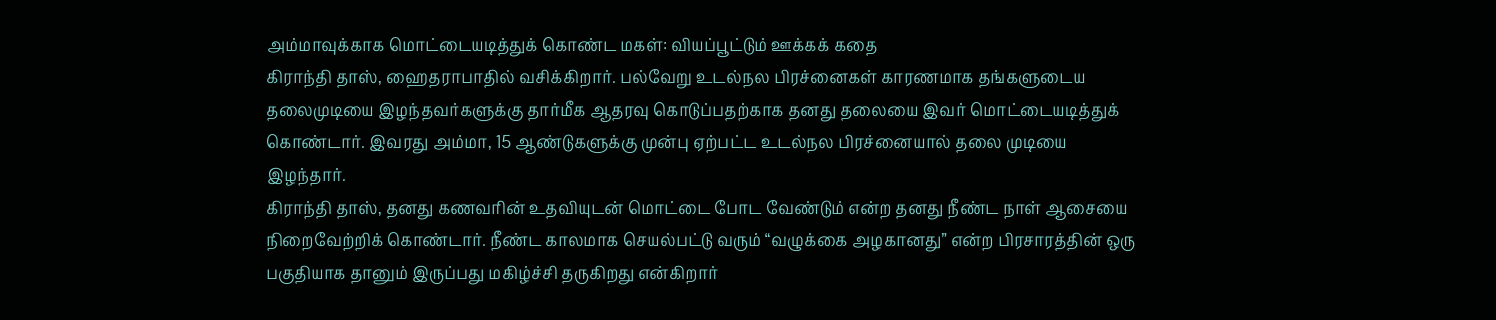அம்மாவுக்காக மொட்டையடித்துக் கொண்ட மகள்: வியப்பூட்டும் ஊக்கக் கதை
கிராந்தி தாஸ், ஹைதராபாதில் வசிக்கிறார். பல்வேறு உடல்நல பிரச்னைகள் காரணமாக தங்களுடைய தலைமுடியை இழந்தவர்களுக்கு தார்மீக ஆதரவு கொடுப்பதற்காக தனது தலையை இவர் மொட்டையடித்துக் கொண்டார். இவரது அம்மா, 15 ஆண்டுகளுக்கு முன்பு ஏற்பட்ட உடல்நல பிரச்னையால் தலை முடியை இழந்தார்.
கிராந்தி தாஸ், தனது கணவரின் உதவியுடன் மொட்டை போட வேண்டும் என்ற தனது நீண்ட நாள் ஆசையை நிறைவேற்றிக் கொண்டார். நீண்ட காலமாக செயல்பட்டு வரும் “வழுக்கை அழகானது” என்ற பிரசாரத்தின் ஒரு பகுதியாக தானும் இருப்பது மகிழ்ச்சி தருகிறது என்கிறார்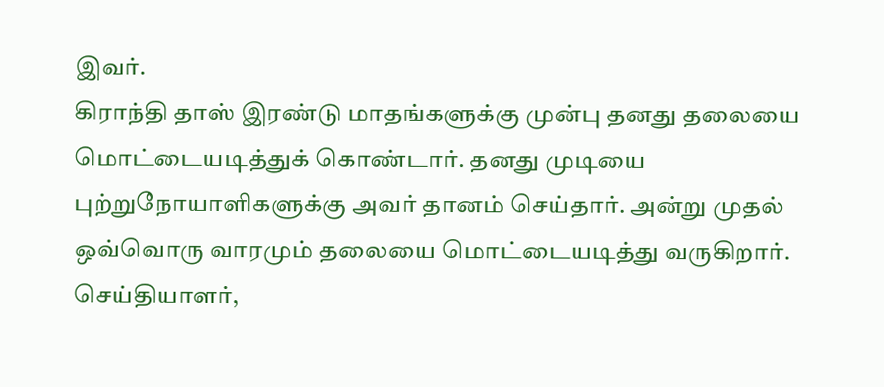இவர்.
கிராந்தி தாஸ் இரண்டு மாதங்களுக்கு முன்பு தனது தலையை மொட்டையடித்துக் கொண்டார். தனது முடியை புற்றுநோயாளிகளுக்கு அவர் தானம் செய்தார். அன்று முதல் ஒவ்வொரு வாரமும் தலையை மொட்டையடித்து வருகிறார்.
செய்தியாளர்,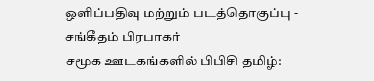ஒளிப்பதிவு மற்றும் படத்தொகுப்பு - சங்கீதம் பிரபாகர்
சமூக ஊடகங்களில் பிபிசி தமிழ்: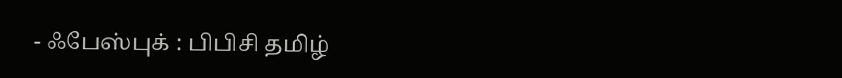- ஃபேஸ்புக் : பிபிசி தமிழ்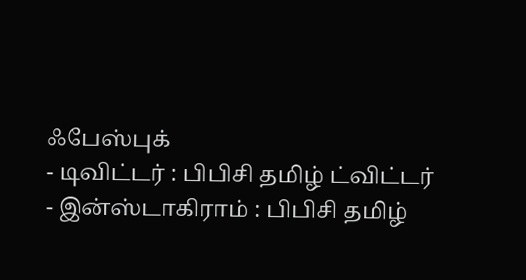ஃபேஸ்புக்
- டிவிட்டர் : பிபிசி தமிழ் ட்விட்டர்
- இன்ஸ்டாகிராம் : பிபிசி தமிழ்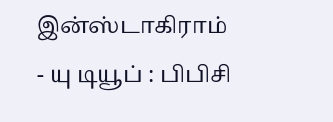இன்ஸ்டாகிராம்
- யு டியூப் : பிபிசி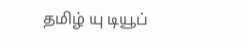தமிழ் யு டியூப்